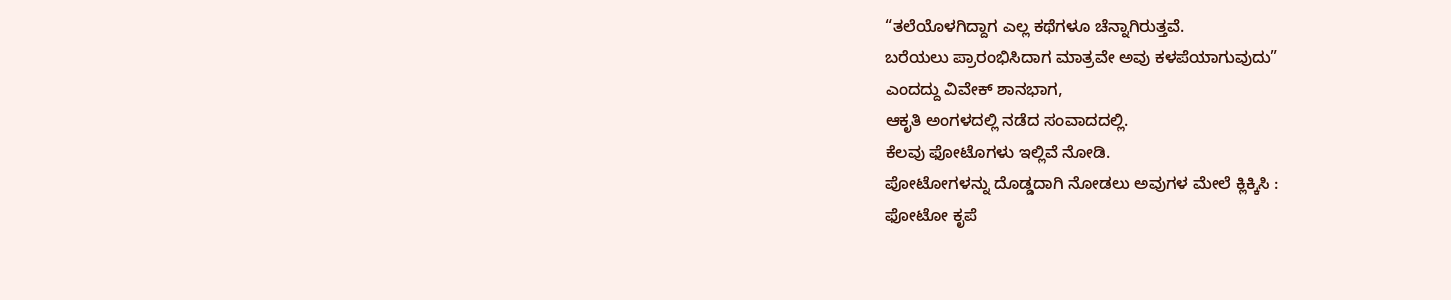“ತಲೆಯೊಳಗಿದ್ದಾಗ ಎಲ್ಲ ಕಥೆಗಳೂ ಚೆನ್ನಾಗಿರುತ್ತವೆ.
ಬರೆಯಲು ಪ್ರಾರಂಭಿಸಿದಾಗ ಮಾತ್ರವೇ ಅವು ಕಳಪೆಯಾಗುವುದು”
ಎಂದದ್ದು ವಿವೇಕ್ ಶಾನಭಾಗ,
ಆಕೃತಿ ಅಂಗಳದಲ್ಲಿ ನಡೆದ ಸಂವಾದದಲ್ಲಿ.
ಕೆಲವು ಫೋಟೊಗಳು ಇಲ್ಲಿವೆ ನೋಡಿ.
ಪೋಟೋಗಳನ್ನು ದೊಡ್ಡದಾಗಿ ನೋಡಲು ಅವುಗಳ ಮೇಲೆ ಕ್ಲಿಕ್ಕಿಸಿ :
ಫೋಟೋ ಕೃಪೆ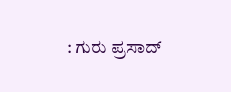: ಗುರು ಪ್ರಸಾದ್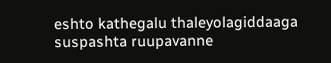eshto kathegalu thaleyolagiddaaga suspashta ruupavanne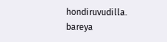hondiruvudilla. bareya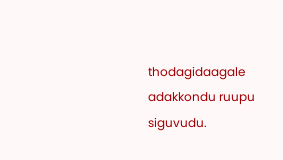thodagidaagale adakkondu ruupu siguvudu.